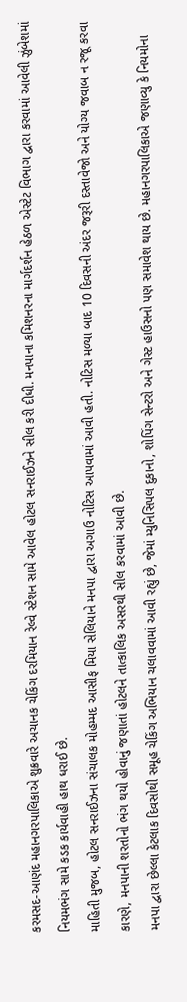કરમસદ-આણંદ મહાનગરપાલિકાએ શુક્રવારે અચાનક ચેકિંગ દરમિયાન રેલ્વે સ્ટેશન સામે આવેલ હોટલ સનરાઈઝને સીલ કરી દીધી. મનપાના કમિશનરના માર્ગદર્શન હેઠળ એસ્ટેટ વિભાગ દ્વારા કરવામાં આવેલી ઝુંબેશમાં નિયમભંગ સામે કડક કાર્યવાહી હાથ ધરાઈ છે.
માહિતી મુજબ, હોટલ સનરાઈઝના સંચાલક મોહમ્મદ આસીફ મિયા સેલિયાને મનપા દ્વારા અગાઉ નોટિસ આપવામાં આવી હતી. નોટિસ મળ્યા બાદ 10 દિવસની અંદર જરૂરી દસ્તાવેજો અને યોગ્ય જવાબ ન રજૂ કરવા કારણે, મનપાની શરતોનો ભંગ થયો હોવાનું જણાતાં હોટલને તાત્કાલિક અસરથી સીલ કરવામાં આવી છે.
મનપા દ્વારા છેલ્લા કેટલાક દિવસોથી સમૂહ ચેકિંગ અભિયાન ચલાવવામાં આવી રહ્યું છે, જેમાં મ્યુનિસિપલ દુકાનો, શોપિંગ સેન્ટરો અને ગેસ્ટ હાઉસનો પણ સમાવેશ થાય છે. મહાનગરપાલિકાએ જણાવ્યુ કે નિયમોના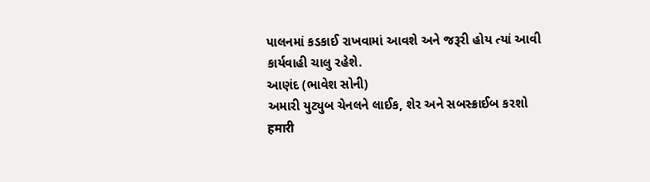પાલનમાં કડકાઈ રાખવામાં આવશે અને જરૂરી હોય ત્યાં આવી કાર્યવાહી ચાલુ રહેશે.
આણંદ (ભાવેશ સોની)
અમારી યુટ્યુબ ચેનલને લાઈક, શેર અને સબસ્ક્રાઈબ કરશો
हमारी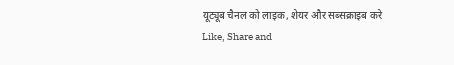यूट्यूब चैनल को लाइक, शेयर और सब्सक्राइब करे
Like, Share and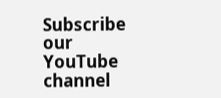Subscribe our YouTube channel